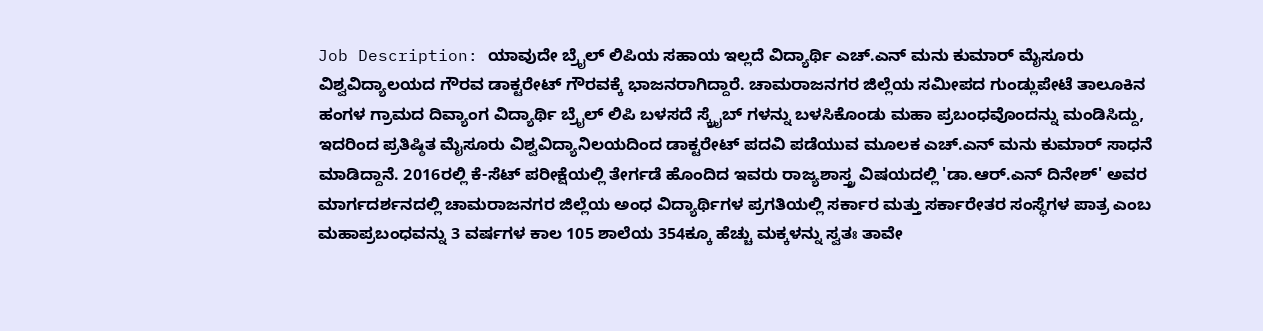Job Description: ಯಾವುದೇ ಬ್ರೈಲ್ ಲಿಪಿಯ ಸಹಾಯ ಇಲ್ಲದೆ ವಿದ್ಯಾರ್ಥಿ ಎಚ್.ಎನ್ ಮನು ಕುಮಾರ್ ಮೈಸೂರು ವಿಶ್ವವಿದ್ಯಾಲಯದ ಗೌರವ ಡಾಕ್ಟರೇಟ್ ಗೌರವಕ್ಕೆ ಭಾಜನರಾಗಿದ್ದಾರೆ. ಚಾಮರಾಜನಗರ ಜಿಲ್ಲೆಯ ಸಮೀಪದ ಗುಂಡ್ಲುಪೇಟೆ ತಾಲೂಕಿನ ಹಂಗಳ ಗ್ರಾಮದ ದಿವ್ಯಾಂಗ ವಿದ್ಯಾರ್ಥಿ ಬ್ರೈಲ್ ಲಿಪಿ ಬಳಸದೆ ಸ್ಕ್ರೈಬ್ ಗಳನ್ನು ಬಳಸಿಕೊಂಡು ಮಹಾ ಪ್ರಬಂಧವೊಂದನ್ನು ಮಂಡಿಸಿದ್ದು, ಇದರಿಂದ ಪ್ರತಿಷ್ಠಿತ ಮೈಸೂರು ವಿಶ್ವವಿದ್ಯಾನಿಲಯದಿಂದ ಡಾಕ್ಟರೇಟ್ ಪದವಿ ಪಡೆಯುವ ಮೂಲಕ ಎಚ್.ಎನ್ ಮನು ಕುಮಾರ್ ಸಾಧನೆ ಮಾಡಿದ್ದಾನೆ. 2016ರಲ್ಲಿ ಕೆ-ಸೆಟ್ ಪರೀಕ್ಷೆಯಲ್ಲಿ ತೇರ್ಗಡೆ ಹೊಂದಿದ ಇವರು ರಾಜ್ಯಶಾಸ್ತ್ರ ವಿಷಯದಲ್ಲಿ 'ಡಾ.ಆರ್.ಎನ್ ದಿನೇಶ್' ಅವರ ಮಾರ್ಗದರ್ಶನದಲ್ಲಿ ಚಾಮರಾಜನಗರ ಜಿಲ್ಲೆಯ ಅಂಧ ವಿದ್ಯಾರ್ಥಿಗಳ ಪ್ರಗತಿಯಲ್ಲಿ ಸರ್ಕಾರ ಮತ್ತು ಸರ್ಕಾರೇತರ ಸಂಸ್ಧೆಗಳ ಪಾತ್ರ ಎಂಬ ಮಹಾಪ್ರಬಂಧವನ್ನು 3 ವರ್ಷಗಳ ಕಾಲ 105 ಶಾಲೆಯ 354ಕ್ಕೂ ಹೆಚ್ಚು ಮಕ್ಕಳನ್ನು ಸ್ವತಃ ತಾವೇ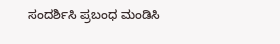ಸಂದರ್ಶಿಸಿ ಪ್ರಬಂಧ ಮಂಡಿಸಿ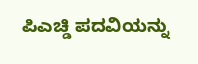ಪಿಎಚ್ಡಿ ಪದವಿಯನ್ನು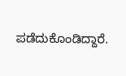ಪಡೆದುಕೊಂಡಿದ್ದಾರೆ.